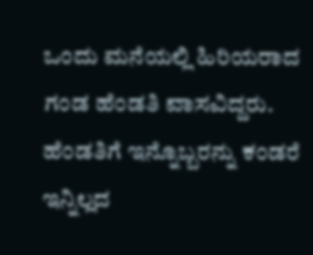ಒಂದು ಮನೆಯಲ್ಲಿ ಹಿರಿಯರಾದ ಗಂಡ ಹೆಂಡತಿ ವಾಸವಿದ್ದರು. ಹೆಂಡತಿಗೆ ಇನ್ನೊಬ್ಬರನ್ನು ಕಂಡರೆ ಇನ್ನಿಲ್ಲದ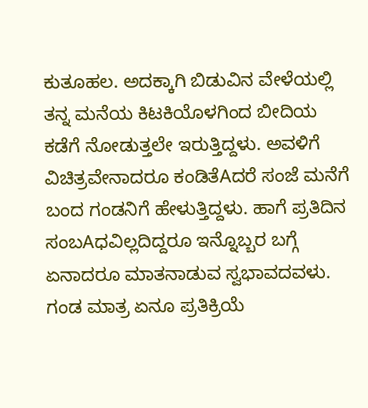ಕುತೂಹಲ. ಅದಕ್ಕಾಗಿ ಬಿಡುವಿನ ವೇಳೆಯಲ್ಲಿ ತನ್ನ ಮನೆಯ ಕಿಟಕಿಯೊಳಗಿಂದ ಬೀದಿಯ ಕಡೆಗೆ ನೋಡುತ್ತಲೇ ಇರುತ್ತಿದ್ದಳು. ಅವಳಿಗೆ ವಿಚಿತ್ರವೇನಾದರೂ ಕಂಡಿತೆAದರೆ ಸಂಜೆ ಮನೆಗೆ ಬಂದ ಗಂಡನಿಗೆ ಹೇಳುತ್ತಿದ್ದಳು. ಹಾಗೆ ಪ್ರತಿದಿನ ಸಂಬAಧವಿಲ್ಲದಿದ್ದರೂ ಇನ್ನೊಬ್ಬರ ಬಗ್ಗೆ ಏನಾದರೂ ಮಾತನಾಡುವ ಸ್ವಭಾವದವಳು. ಗಂಡ ಮಾತ್ರ ಏನೂ ಪ್ರತಿಕ್ರಿಯೆ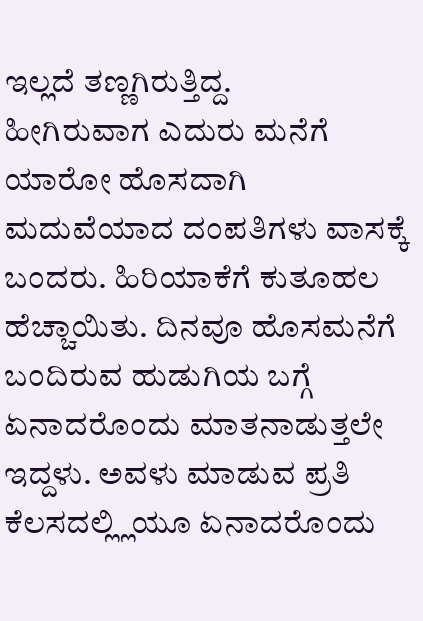ಇಲ್ಲದೆ ತಣ್ಣಗಿರುತ್ತಿದ್ದ.
ಹೀಗಿರುವಾಗ ಎದುರು ಮನೆಗೆ ಯಾರೋ ಹೊಸದಾಗಿ ಮದುವೆಯಾದ ದಂಪತಿಗಳು ವಾಸಕ್ಕೆ ಬಂದರು. ಹಿರಿಯಾಕೆಗೆ ಕುತೂಹಲ ಹೆಚ್ಚಾಯಿತು. ದಿನವೂ ಹೊಸಮನೆಗೆ ಬಂದಿರುವ ಹುಡುಗಿಯ ಬಗ್ಗೆ ಏನಾದರೊಂದು ಮಾತನಾಡುತ್ತಲೇ ಇದ್ದಳು. ಅವಳು ಮಾಡುವ ಪ್ರತಿ ಕೆಲಸದಲ್ಲ್ಲಿಯೂ ಏನಾದರೊಂದು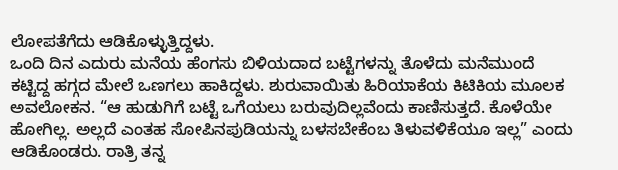ಲೋಪತೆಗೆದು ಆಡಿಕೊಳ್ಳುತ್ತಿದ್ದಳು.
ಒಂದಿ ದಿನ ಎದುರು ಮನೆಯ ಹೆಂಗಸು ಬಿಳಿಯದಾದ ಬಟ್ಟೆಗಳನ್ನು ತೊಳೆದು ಮನೆಮುಂದೆ ಕಟ್ಟಿದ್ದ ಹಗ್ಗದ ಮೇಲೆ ಒಣಗಲು ಹಾಕಿದ್ದಳು. ಶುರುವಾಯಿತು ಹಿರಿಯಾಕೆಯ ಕಿಟಿಕಿಯ ಮೂಲಕ ಅವಲೋಕನ. “ಆ ಹುಡುಗಿಗೆ ಬಟ್ಟೆ ಒಗೆಯಲು ಬರುವುದಿಲ್ಲವೆಂದು ಕಾಣಿಸುತ್ತದೆ. ಕೊಳೆಯೇ ಹೋಗಿಲ್ಲ. ಅಲ್ಲದೆ ಎಂತಹ ಸೋಪಿನಪುಡಿಯನ್ನು ಬಳಸಬೇಕೆಂಬ ತಿಳುವಳಿಕೆಯೂ ಇಲ್ಲ” ಎಂದು ಆಡಿಕೊಂಡರು. ರಾತ್ರಿ ತನ್ನ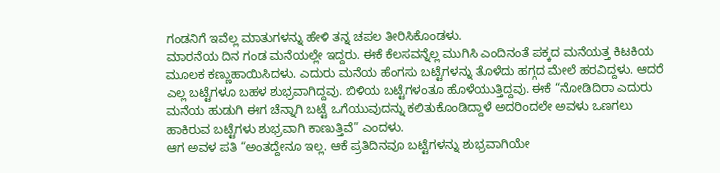ಗಂಡನಿಗೆ ಇವೆಲ್ಲ ಮಾತುಗಳನ್ನು ಹೇಳಿ ತನ್ನ ಚಪಲ ತೀರಿಸಿಕೊಂಡಳು.
ಮಾರನೆಯ ದಿನ ಗಂಡ ಮನೆಯಲ್ಲೇ ಇದ್ದರು. ಈಕೆ ಕೆಲಸವನ್ನೆಲ್ಲ ಮುಗಿಸಿ ಎಂದಿನಂತೆ ಪಕ್ಕದ ಮನೆಯತ್ತ ಕಿಟಕಿಯ ಮೂಲಕ ಕಣ್ಣುಹಾಯಿಸಿದಳು. ಎದುರು ಮನೆಯ ಹೆಂಗಸು ಬಟ್ಟೆಗಳನ್ನು ತೊಳೆದು ಹಗ್ಗದ ಮೇಲೆ ಹರವಿದ್ದಳು. ಆದರೆ ಎಲ್ಲ ಬಟ್ಟೆಗಳೂ ಬಹಳ ಶುಭ್ರವಾಗಿದ್ದವು. ಬಿಳಿಯ ಬಟ್ಟೆಗಳಂತೂ ಹೊಳೆಯುತ್ತಿದ್ದವು. ಈಕೆ “ನೋಡಿದಿರಾ ಎದುರು ಮನೆಯ ಹುಡುಗಿ ಈಗ ಚೆನ್ನಾಗಿ ಬಟ್ಟೆ ಒಗೆಯುವುದನ್ನು ಕಲಿತುಕೊಂಡಿದ್ದಾಳೆ ಅದರಿಂದಲೇ ಅವಳು ಒಣಗಲು ಹಾಕಿರುವ ಬಟ್ಟೆಗಳು ಶುಭ್ರವಾಗಿ ಕಾಣುತ್ತಿವೆ” ಎಂದಳು.
ಆಗ ಅವಳ ಪತಿ “ಅಂತದ್ದೇನೂ ಇಲ್ಲ. ಆಕೆ ಪ್ರತಿದಿನವೂ ಬಟ್ಟೆಗಳನ್ನು ಶುಭ್ರವಾಗಿಯೇ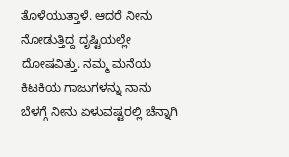ತೊಳೆಯುತ್ತಾಳೆ. ಆದರೆ ನೀನು ನೋಡುತ್ತಿದ್ದ ದೃಷ್ಟಿಯಲ್ಲೇ ದೋಷವಿತ್ತು. ನಮ್ಮ ಮನೆಯ ಕಿಟಕಿಯ ಗಾಜುಗಳನ್ನು ನಾನು ಬೆಳಗ್ಗೆ ನೀನು ಏಳುವಷ್ಟರಲ್ಲಿ ಚೆನ್ನಾಗಿ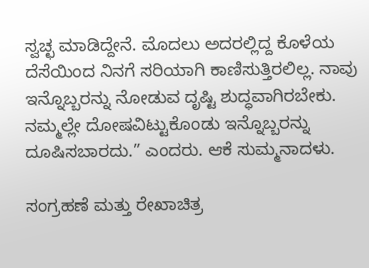ಸ್ವಚ್ಛ ಮಾಡಿದ್ದೇನೆ. ಮೊದಲು ಅದರಲ್ಲಿದ್ದ ಕೊಳೆಯ ದೆಸೆಯಿಂದ ನಿನಗೆ ಸರಿಯಾಗಿ ಕಾಣಿಸುತ್ತಿರಲಿಲ್ಲ. ನಾವು ಇನ್ನೊಬ್ಬರನ್ನು ನೋಡುವ ದೃಷ್ಟಿ ಶುದ್ಧವಾಗಿರಬೇಕು. ನಮ್ಮಲ್ಲೇ ದೋಷವಿಟ್ಟುಕೊಂಡು ಇನ್ನೊಬ್ಬರನ್ನು ದೂಷಿಸಬಾರದು.” ಎಂದರು. ಆಕೆ ಸುಮ್ಮನಾದಳು.

ಸಂಗ್ರಹಣೆ ಮತ್ತು ರೇಖಾಚಿತ್ರ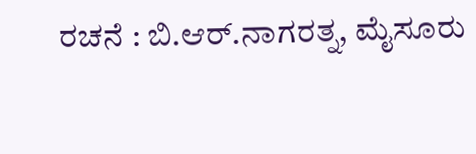ರಚನೆ : ಬಿ.ಆರ್.ನಾಗರತ್ನ, ಮೈಸೂರು